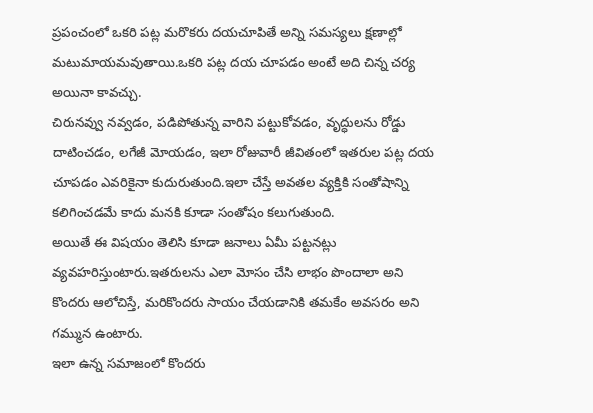ప్రపంచంలో ఒకరి పట్ల మరొకరు దయచూపితే అన్ని సమస్యలు క్షణాల్లో మటుమాయమవుతాయి.ఒకరి పట్ల దయ చూపడం అంటే అది చిన్న చర్య అయినా కావచ్చు.
చిరునవ్వు నవ్వడం, పడిపోతున్న వారిని పట్టుకోవడం, వృద్ధులను రోడ్డు దాటించడం, లగేజీ మోయడం, ఇలా రోజువారీ జీవితంలో ఇతరుల పట్ల దయ చూపడం ఎవరికైనా కుదురుతుంది.ఇలా చేస్తే అవతల వ్యక్తికి సంతోషాన్ని కలిగించడమే కాదు మనకి కూడా సంతోషం కలుగుతుంది.
అయితే ఈ విషయం తెలిసి కూడా జనాలు ఏమీ పట్టనట్లు వ్యవహరిస్తుంటారు.ఇతరులను ఎలా మోసం చేసి లాభం పొందాలా అని కొందరు ఆలోచిస్తే, మరికొందరు సాయం చేయడానికి తమకేం అవసరం అని గమ్మున ఉంటారు.
ఇలా ఉన్న సమాజంలో కొందరు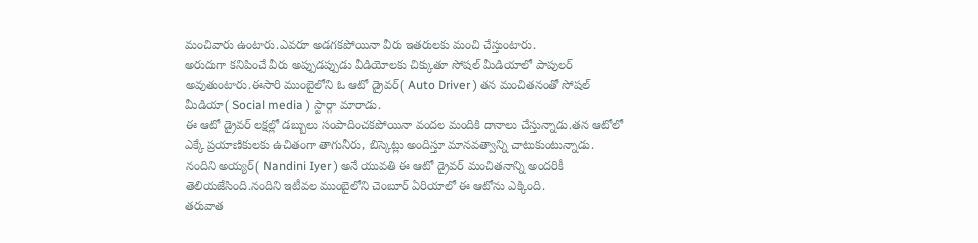మంచివారు ఉంటారు.ఎవరూ అడగకపోయినా వీరు ఇతరులకు మంచి చేస్తుంటారు.
అరుదుగా కనిపించే వీరు అప్పుడప్పుడు వీడియోలకు చిక్కుతూ సోషల్ మీడియాలో పాపులర్ అవుతుంటారు.ఈసారి ముంబైలోని ఓ ఆటో డ్రైవర్( Auto Driver ) తన మంచితనంతో సోషల్ మీడియా( Social media ) స్టార్గా మారాడు.
ఈ ఆటో డ్రైవర్ లక్షల్లో డబ్బులు సంపాదించకపోయినా వందల మందికి దానాలు చేస్తున్నాడు.తన ఆటోలో ఎక్కే ప్రయాణికులకు ఉచితంగా తాగునీరు, బిస్కెట్లు అందిస్తూ మానవత్వాన్ని చాటుకుంటున్నాడు.
నందిని అయ్యర్( Nandini Iyer ) అనే యువతి ఈ ఆటో డ్రైవర్ మంచితనాన్ని అందరికీ తెలియజేసింది.నందిని ఇటీవల ముంబైలోని చెంబూర్ ఏరియాలో ఈ ఆటోను ఎక్కింది.
తరువాత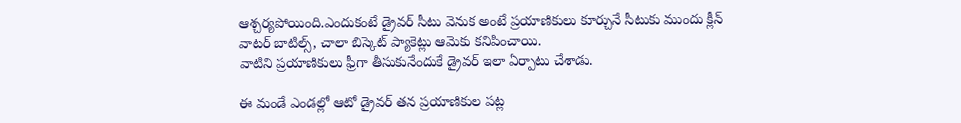ఆశ్చర్యపోయింది.ఎందుకంటే డ్రైవర్ సీటు వెనుక అంటే ప్రయాణికులు కూర్చునే సీటుకు ముందు క్లీన్ వాటర్ బాటిల్స్, చాలా బిస్కెట్ ప్యాకెట్లు ఆమెకు కనిపించాయి.
వాటిని ప్రయాణికులు ఫ్రీగా తీసుకునేందుకే డ్రైవర్ ఇలా ఏర్పాటు చేశాడు.

ఈ మండే ఎండల్లో ఆటో డ్రైవర్ తన ప్రయాణికుల పట్ల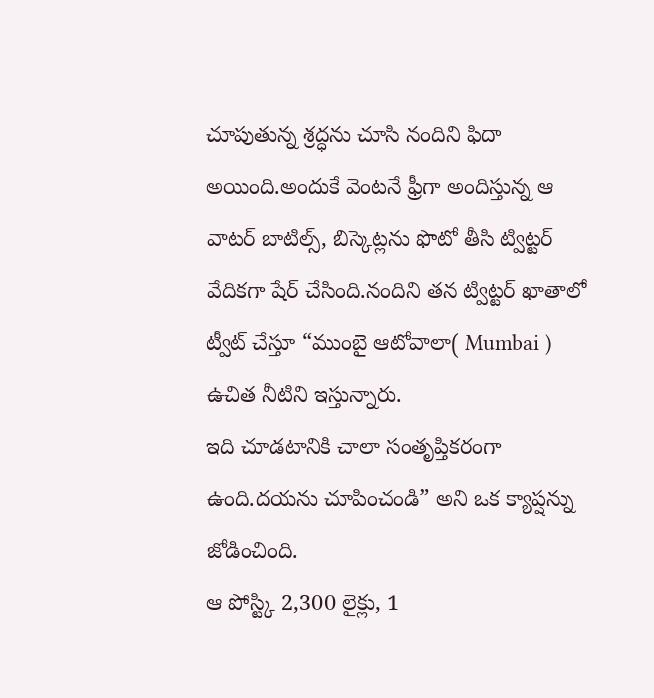చూపుతున్న శ్రద్ధను చూసి నందిని ఫిదా అయింది.అందుకే వెంటనే ఫ్రీగా అందిస్తున్న ఆ వాటర్ బాటిల్స్, బిస్కెట్లను ఫొటో తీసి ట్విట్టర్ వేదికగా షేర్ చేసింది.నందిని తన ట్విట్టర్ ఖాతాలో ట్వీట్ చేస్తూ “ముంబై ఆటోవాలా( Mumbai ) ఉచిత నీటిని ఇస్తున్నారు.
ఇది చూడటానికి చాలా సంతృప్తికరంగా ఉంది.దయను చూపించండి” అని ఒక క్యాప్షన్ను జోడించింది.
ఆ పోస్ట్కి 2,300 లైక్లు, 1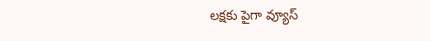లక్షకు పైగా వ్యూస్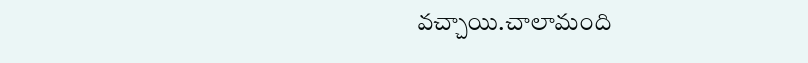వచ్చాయి.చాలామంది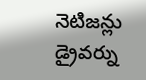నెటిజన్లు డ్రైవర్ను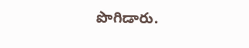పొగిడారు.